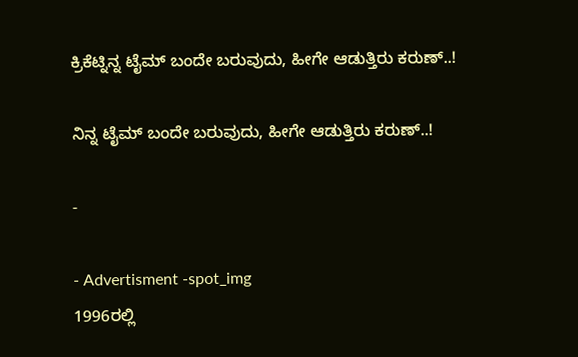ಕ್ರಿಕೆಟ್ನಿನ್ನ ಟೈಮ್ ಬಂದೇ ಬರುವುದು, ಹೀಗೇ ಆಡುತ್ತಿರು ಕರುಣ್..!

ನಿನ್ನ ಟೈಮ್ ಬಂದೇ ಬರುವುದು, ಹೀಗೇ ಆಡುತ್ತಿರು ಕರುಣ್..!

-

- Advertisment -spot_img
1996ರಲ್ಲಿ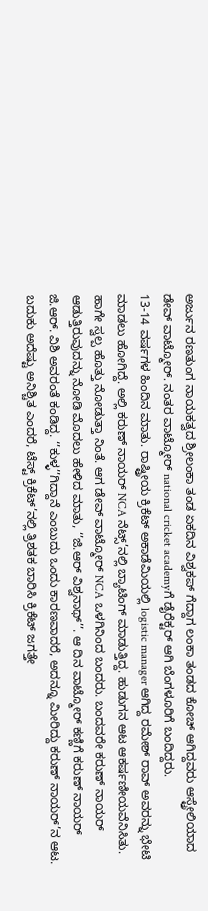ಅರ್ಜುನ ರಣತುಂಗ ನಾಯಕತ್ವದ ಶ್ರೀಲಂಕಾ ತಂಡ ಏಕದಿನ ವಿಶ್ವಕಪ್ ಗೆದ್ದಾಗ ಲಂಕಾ ತಂಡದ ಕೋಚ್ ಆಗಿದ್ದವರು ಆಸ್ಟ್ರೇಲಿಯಾದ ಡೇವ್ ವಾಟ್ಮೋರ್. ನಂತರ ವಾಟ್ಮೋರ್ national cricket academyಗೆ ಡೈರೆಕ್ಟರ್ ಆಗಿ ಬೆಂಗಳೂರಿಗೆ ಬಂದಿದ್ದರು.
13-14 ವರ್ಷಗಳ ಹಿಂದಿನ ಮಾತು. ರಾಷ್ಟ್ರೀಯ ಕ್ರಿಕೆಟ್ ಅಕಾಡೆಮಿಯಲ್ಲಿ logistic manager ಆಗಿದ್ದ ರಮೇಶ್ ರಾವ್ ಅವರನ್ನು ಭೇಟಿ ಮಾಡಲು ಹೋಗಿದ್ದೆ. ಅಲ್ಲಿ ಕರುಣ್ ನಾಯರ್ NCA ನೆಟ್ಸ್’ನಲ್ಲಿ ಬ್ಯಾಟಿಂಗ್ ಮಾಡುತ್ತಿದ್ದ. ಹುಡುಗನ ಆಟ ಆಕರ್ಷಣೀಯವೆನಿಸಿತು. ಹಾಗೇ ಸ್ವಲ್ಪ ಹೊತ್ತು ನೋಡುತ್ತಾ ನಿಂತೆ. ಆಗ ಡೇವ್ ವಾಟ್ಮೋರ್ NCA ಒಳಗಿನಿಂದ ಬಂದರು. ಬಂದವರೇ ಕರುಣ್ ನಾಯರ್ ಆಡುತ್ತಿರುವುದನ್ನು ನೋಡಿ ಮೊದಲು ಹೇಳಿದ ಮಾತು, ‘’ಜಿ.ಆರ್ ವಿಶ್ವನಾಥ್’’. ಆ ದಿನ ವಾಟ್ಮೋರ್ ಕಣ್ಣಿಗೆ ಕರುಣ್ ನಾಯರ್ ಜಿ.ಆರ್. ವಿಶಿ ಅವರಂತೆ ಕಂಡಿದ್ದ. ‘’ಕುಳ್ಳ’’ಗಿದ್ದಾನೆ ಎಂಬುದು ಒಂದು ಕಾರಣವಾದರೆ, ಅದನ್ನೂ ಮೀರಿದ್ದು ಕರುಣ್ ನಾಯರ್’ನ ಆಟ.
ಬದುಕು ಅದೆಷ್ಟು ಅನಿಶ್ಚಿತ ಎಂದರೆ, ಟೆಸ್ಟ್ ಕ್ರಿಕೆಟ್’ನಲ್ಲಿ ತ್ರಿಶತಕ ಬಾರಿಸಿ ಕ್ರಿಕೆಟ್ ಜಗತ್ತೇ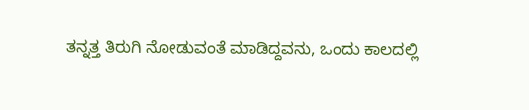ತನ್ನತ್ತ ತಿರುಗಿ ನೋಡುವಂತೆ ಮಾಡಿದ್ದವನು, ಒಂದು ಕಾಲದಲ್ಲಿ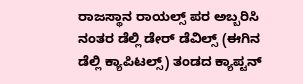ರಾಜಸ್ಥಾನ ರಾಯಲ್ಸ್ ಪರ ಅಬ್ಬರಿಸಿ ನಂತರ ಡೆಲ್ಲಿ ಡೇರ್ ಡೆವಿಲ್ಸ್ (ಈಗಿನ ಡೆಲ್ಲಿ ಕ್ಯಾಪಿಟಲ್ಸ್) ತಂಡದ ಕ್ಯಾಪ್ಟನ್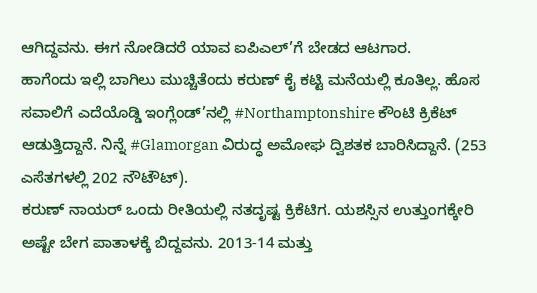ಆಗಿದ್ದವನು. ಈಗ ನೋಡಿದರೆ ಯಾವ ಐಪಿಎಲ್’ಗೆ ಬೇಡದ ಆಟಗಾರ.
ಹಾಗೆಂದು ಇಲ್ಲಿ ಬಾಗಿಲು ಮುಚ್ಚಿತೆಂದು ಕರುಣ್ ಕೈ ಕಟ್ಟಿ ಮನೆಯಲ್ಲಿ ಕೂತಿಲ್ಲ. ಹೊಸ ಸವಾಲಿಗೆ ಎದೆಯೊಡ್ಡಿ ಇಂಗ್ಲೆಂಡ್’ನಲ್ಲಿ #Northamptonshire ಕೌಂಟಿ ಕ್ರಿಕೆಟ್ ಆಡುತ್ತಿದ್ದಾನೆ. ನಿನ್ನೆ #Glamorgan ವಿರುದ್ಧ ಅಮೋಘ ದ್ವಿಶತಕ ಬಾರಿಸಿದ್ದಾನೆ. (253 ಎಸೆತಗಳಲ್ಲಿ 202 ನೌಟೌಟ್).
ಕರುಣ್ ನಾಯರ್ ಒಂದು ರೀತಿಯಲ್ಲಿ ನತದೃಷ್ಟ ಕ್ರಿಕೆಟಿಗ. ಯಶಸ್ಸಿನ ಉತ್ತುಂಗಕ್ಕೇರಿ ಅಷ್ಟೇ ಬೇಗ ಪಾತಾಳಕ್ಕೆ ಬಿದ್ದವನು. 2013-14 ಮತ್ತು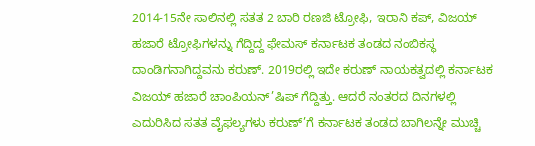2014-15ನೇ ಸಾಲಿನಲ್ಲಿ ಸತತ 2 ಬಾರಿ ರಣಜಿ ಟ್ರೋಫಿ, ಇರಾನಿ ಕಪ್, ವಿಜಯ್ ಹಜಾರೆ ಟ್ರೋಫಿಗಳನ್ನು ಗೆದ್ದಿದ್ದ ಫೇಮಸ್ ಕರ್ನಾಟಕ ತಂಡದ ನಂಬಿಕಸ್ಥ ದಾಂಡಿಗನಾಗಿದ್ದವನು ಕರುಣ್. 2019ರಲ್ಲಿ ಇದೇ ಕರುಣ್ ನಾಯಕತ್ವದಲ್ಲಿ ಕರ್ನಾಟಕ ವಿಜಯ್ ಹಜಾರೆ ಚಾಂಪಿಯನ್’ಷಿಪ್ ಗೆದ್ದಿತ್ತು. ಆದರೆ ನಂತರದ ದಿನಗಳಲ್ಲಿ ಎದುರಿಸಿದ ಸತತ ವೈಫಲ್ಯಗಳು ಕರುಣ್’ಗೆ ಕರ್ನಾಟಕ ತಂಡದ ಬಾಗಿಲನ್ನೇ ಮುಚ್ಚಿ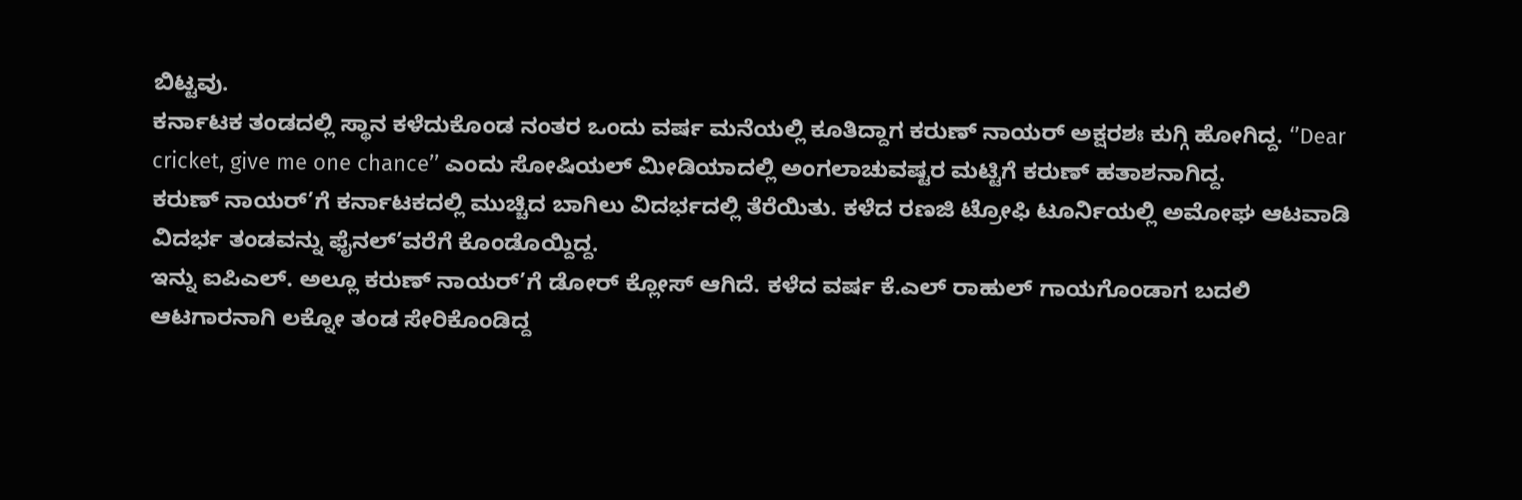ಬಿಟ್ಟವು.
ಕರ್ನಾಟಕ ತಂಡದಲ್ಲಿ ಸ್ಥಾನ ಕಳೆದುಕೊಂಡ ನಂತರ ಒಂದು ವರ್ಷ ಮನೆಯಲ್ಲಿ ಕೂತಿದ್ದಾಗ ಕರುಣ್ ನಾಯರ್ ಅಕ್ಷರಶಃ ಕುಗ್ಗಿ ಹೋಗಿದ್ದ. ‘’Dear cricket, give me one chance’’ ಎಂದು ಸೋಷಿಯಲ್ ಮೀಡಿಯಾದಲ್ಲಿ ಅಂಗಲಾಚುವಷ್ಟರ ಮಟ್ಟಿಗೆ ಕರುಣ್ ಹತಾಶನಾಗಿದ್ದ.
ಕರುಣ್ ನಾಯರ್’ಗೆ ಕರ್ನಾಟಕದಲ್ಲಿ ಮುಚ್ಚಿದ ಬಾಗಿಲು ವಿದರ್ಭದಲ್ಲಿ ತೆರೆಯಿತು. ಕಳೆದ ರಣಜಿ ಟ್ರೋಫಿ ಟೂರ್ನಿಯಲ್ಲಿ ಅಮೋಘ ಆಟವಾಡಿ ವಿದರ್ಭ ತಂಡವನ್ನು ಫೈನಲ್’ವರೆಗೆ ಕೊಂಡೊಯ್ದಿದ್ದ.
ಇನ್ನು ಐಪಿಎಲ್. ಅಲ್ಲೂ ಕರುಣ್ ನಾಯರ್’ಗೆ ಡೋರ್ ಕ್ಲೋಸ್ ಆಗಿದೆ. ಕಳೆದ ವರ್ಷ ಕೆ.ಎಲ್ ರಾಹುಲ್ ಗಾಯಗೊಂಡಾಗ ಬದಲಿ ಆಟಗಾರನಾಗಿ ಲಕ್ನೋ ತಂಡ ಸೇರಿಕೊಂಡಿದ್ದ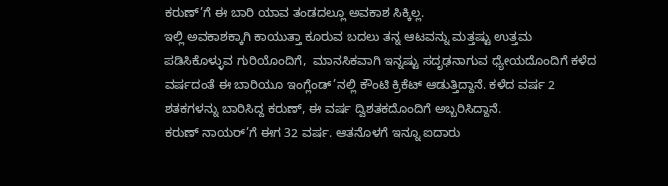ಕರುಣ್’ಗೆ ಈ ಬಾರಿ ಯಾವ ತಂಡದಲ್ಲೂ ಅವಕಾಶ ಸಿಕ್ಕಿಲ್ಲ.
ಇಲ್ಲಿ ಅವಕಾಶಕ್ಕಾಗಿ ಕಾಯುತ್ತಾ ಕೂರುವ ಬದಲು ತನ್ನ ಆಟವನ್ನು ಮತ್ತಷ್ಟು ಉತ್ತಮ ಪಡಿಸಿಕೊಳ್ಳುವ ಗುರಿಯೊಂದಿಗೆ,  ಮಾನಸಿಕವಾಗಿ ಇನ್ನಷ್ಟು ಸದೃಢನಾಗುವ ಧ್ಯೇಯದೊಂದಿಗೆ ಕಳೆದ ವರ್ಷದಂತೆ ಈ ಬಾರಿಯೂ ಇಂಗ್ಲೆಂಡ್’ನಲ್ಲಿ ಕೌಂಟಿ ಕ್ರಿಕೆಟ್ ಆಡುತ್ತಿದ್ದಾನೆ. ಕಳೆದ ವರ್ಷ 2 ಶತಕಗಳನ್ನು ಬಾರಿಸಿದ್ದ ಕರುಣ್, ಈ ವರ್ಷ ದ್ವಿಶತಕದೊಂದಿಗೆ ಅಬ್ಬರಿಸಿದ್ದಾನೆ.
ಕರುಣ್ ನಾಯರ್’ಗೆ ಈಗ 32 ವರ್ಷ. ಆತನೊಳಗೆ ಇನ್ನೂ ಐದಾರು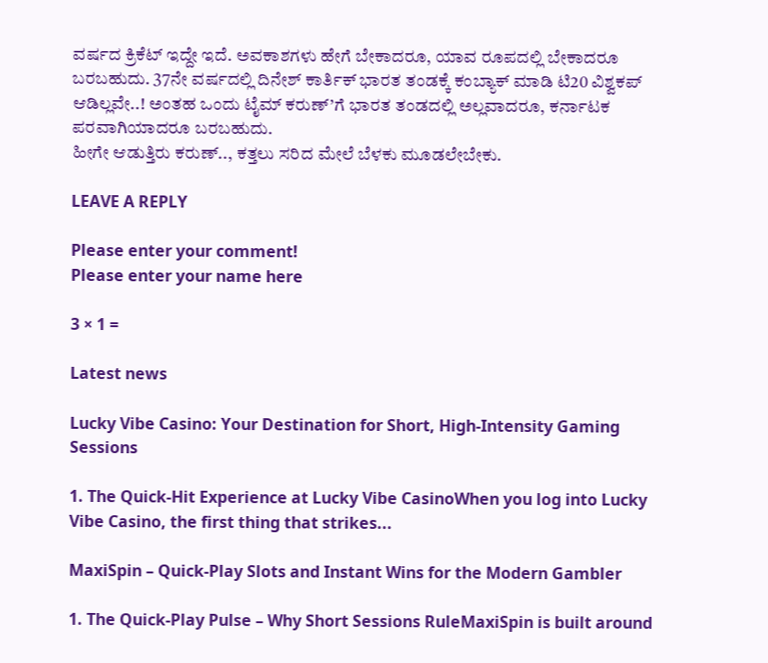ವರ್ಷದ ಕ್ರಿಕೆಟ್ ಇದ್ದೇ ಇದೆ. ಅವಕಾಶಗಳು ಹೇಗೆ ಬೇಕಾದರೂ, ಯಾವ ರೂಪದಲ್ಲಿ ಬೇಕಾದರೂ ಬರಬಹುದು. 37ನೇ ವರ್ಷದಲ್ಲಿ ದಿನೇಶ್ ಕಾರ್ತಿಕ್ ಭಾರತ ತಂಡಕ್ಕೆ ಕಂಬ್ಯಾಕ್ ಮಾಡಿ ಟಿ20 ವಿಶ್ವಕಪ್ ಆಡಿಲ್ಲವೇ..! ಅಂತಹ ಒಂದು ಟೈಮ್ ಕರುಣ್’ಗೆ ಭಾರತ ತಂಡದಲ್ಲಿ ಅಲ್ಲವಾದರೂ, ಕರ್ನಾಟಕ ಪರವಾಗಿಯಾದರೂ ಬರಬಹುದು.
ಹೀಗೇ ಆಡುತ್ತಿರು ಕರುಣ್.., ಕತ್ತಲು ಸರಿದ ಮೇಲೆ ಬೆಳಕು ಮೂಡಲೇಬೇಕು.

LEAVE A REPLY

Please enter your comment!
Please enter your name here

3 × 1 =

Latest news

Lucky Vibe Casino: Your Destination for Short, High‑Intensity Gaming Sessions

1. The Quick‑Hit Experience at Lucky Vibe CasinoWhen you log into Lucky Vibe Casino, the first thing that strikes...

MaxiSpin – Quick‑Play Slots and Instant Wins for the Modern Gambler

1. The Quick‑Play Pulse – Why Short Sessions RuleMaxiSpin is built around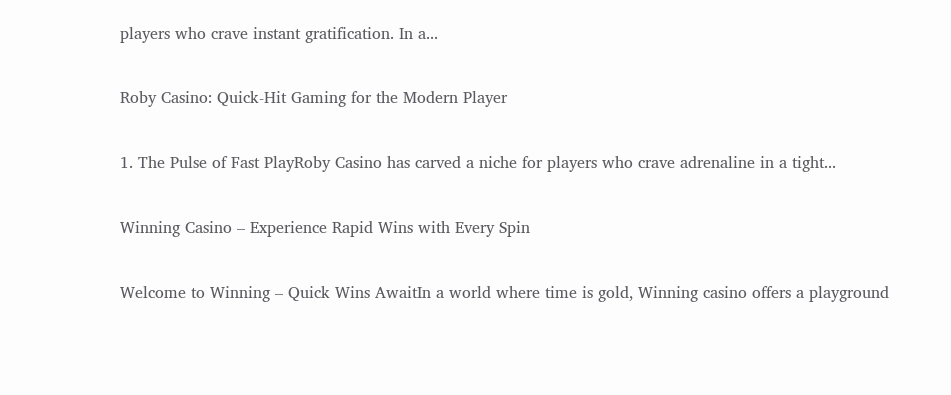players who crave instant gratification. In a...

Roby Casino: Quick‑Hit Gaming for the Modern Player

1. The Pulse of Fast PlayRoby Casino has carved a niche for players who crave adrenaline in a tight...

Winning Casino – Experience Rapid Wins with Every Spin

Welcome to Winning – Quick Wins AwaitIn a world where time is gold, Winning casino offers a playground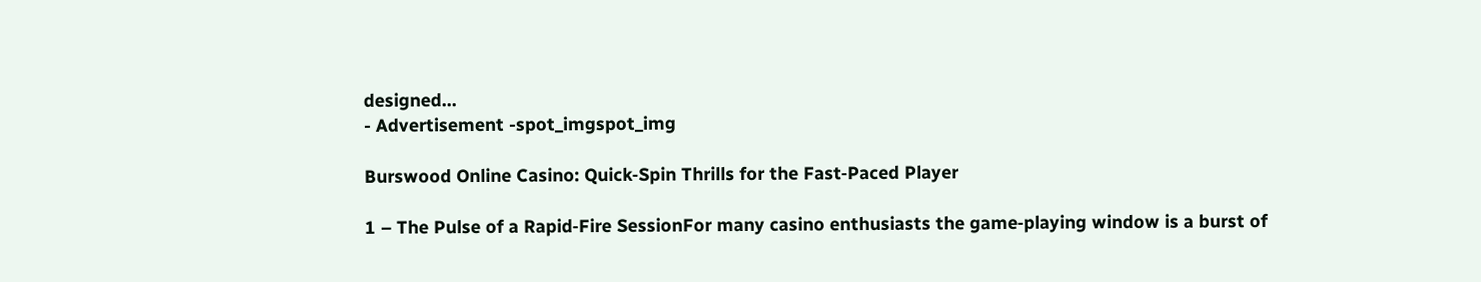designed...
- Advertisement -spot_imgspot_img

Burswood Online Casino: Quick‑Spin Thrills for the Fast‑Paced Player

1 – The Pulse of a Rapid‑Fire SessionFor many casino enthusiasts the game‑playing window is a burst of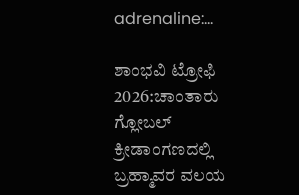adrenaline:...

ಶಾಂಭವಿ ಟ್ರೋಫಿ 2026:ಚಾಂತಾರು  ಗ್ಲೋಬಲ್ ಕ್ರೀಡಾಂಗಣದಲ್ಲಿ ಬ್ರಹ್ಮಾವರ ವಲಯ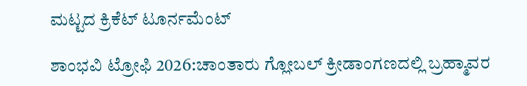ಮಟ್ಟದ ಕ್ರಿಕೆಟ್ ಟೂರ್ನಮೆಂಟ್

ಶಾಂಭವಿ ಟ್ರೋಫಿ 2026:ಚಾಂತಾರು ಗ್ಲೋಬಲ್ ಕ್ರೀಡಾಂಗಣದಲ್ಲಿ ಬ್ರಹ್ಮಾವರ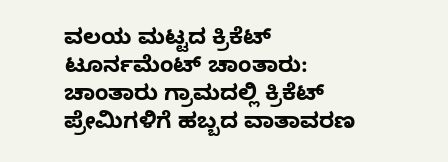ವಲಯ ಮಟ್ಟದ ಕ್ರಿಕೆಟ್ ಟೂರ್ನಮೆಂಟ್ ಚಾಂತಾರು: ಚಾಂತಾರು ಗ್ರಾಮದಲ್ಲಿ ಕ್ರಿಕೆಟ್ ಪ್ರೇಮಿಗಳಿಗೆ ಹಬ್ಬದ ವಾತಾವರಣ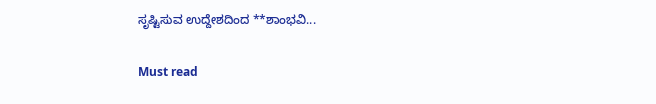ಸೃಷ್ಟಿಸುವ ಉದ್ದೇಶದಿಂದ **ಶಾಂಭವಿ...

Must read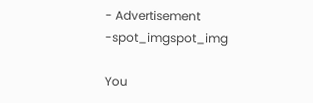- Advertisement -spot_imgspot_img

You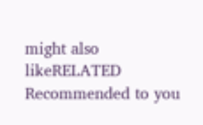might also likeRELATED
Recommended to you